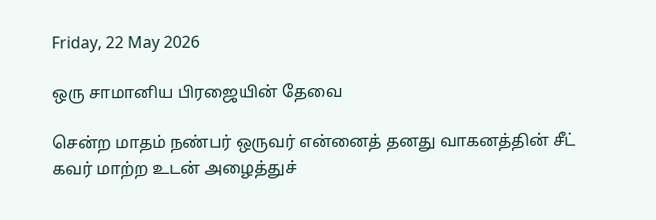Friday, 22 May 2026

ஒரு சாமானிய பிரஜையின் தேவை

சென்ற மாதம் நண்பர் ஒருவர் என்னைத் தனது வாகனத்தின் சீட் கவர் மாற்ற உடன் அழைத்துச்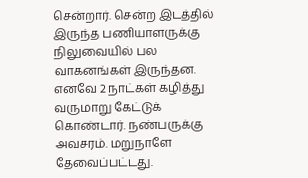சென்றார். சென்ற இடத்தில் இருந்த பணியாளருக்கு நிலுவையில் பல வாகனங்கள் இருந்தன. எனவே 2 நாட்கள் கழித்து வருமாறு கேட்டுக் கொண்டார். நண்பருக்கு அவசரம். மறுநாளே தேவைப்பட்டது.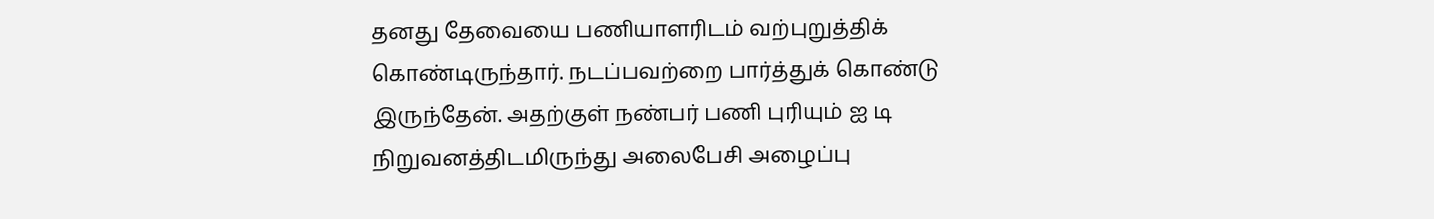தனது தேவையை பணியாளரிடம் வற்புறுத்திக் கொண்டிருந்தார். நடப்பவற்றை பார்த்துக் கொண்டு இருந்தேன். அதற்குள் நண்பர் பணி புரியும் ஐ டி நிறுவனத்திடமிருந்து அலைபேசி அழைப்பு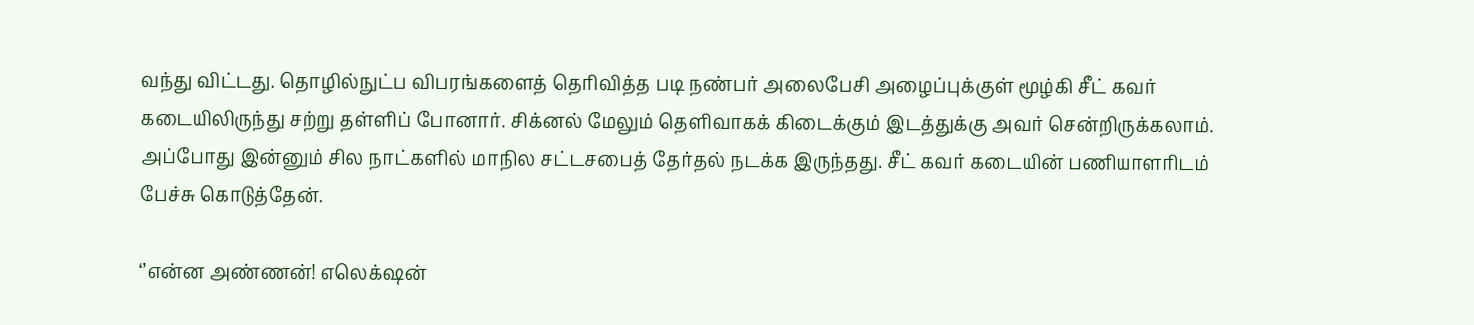வந்து விட்டது. தொழில்நுட்ப விபரங்களைத் தெரிவித்த படி நண்பர் அலைபேசி அழைப்புக்குள் மூழ்கி சீட் கவர் கடையிலிருந்து சற்று தள்ளிப் போனார். சிக்னல் மேலும் தெளிவாகக் கிடைக்கும் இடத்துக்கு அவர் சென்றிருக்கலாம். அப்போது இன்னும் சில நாட்களில் மாநில சட்டசபைத் தேர்தல் நடக்க இருந்தது. சீட் கவர் கடையின் பணியாளரிடம் பேச்சு கொடுத்தேன்.

‘’என்ன அண்ணன்! எலெக்‌ஷன்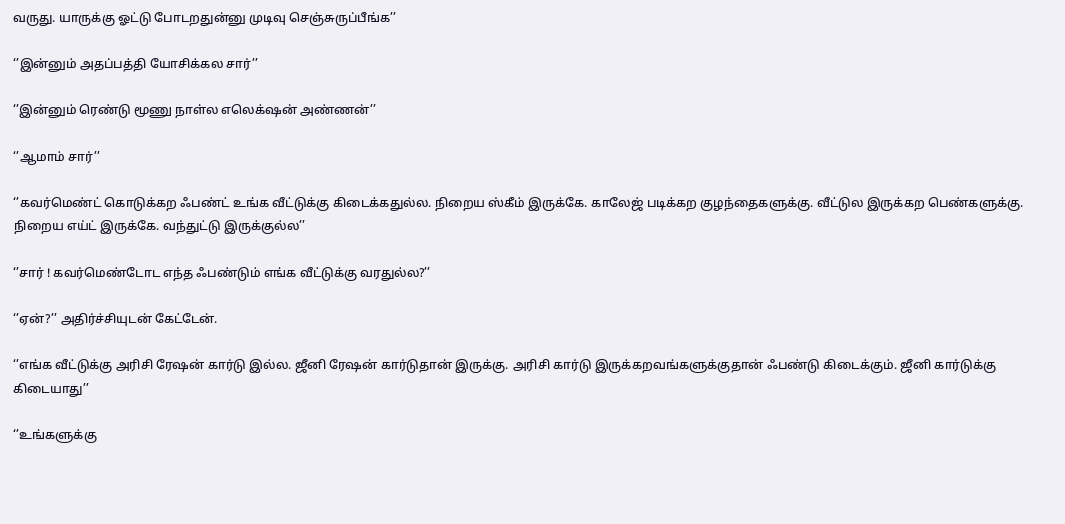வருது. யாருக்கு ஓட்டு போடறதுன்னு முடிவு செஞ்சுருப்பீங்க’’

‘’இன்னும் அதப்பத்தி யோசிக்கல சார்’’

‘’இன்னும் ரெண்டு மூணு நாள்ல எலெக்‌ஷன் அண்ணன்’’

‘’ஆமாம் சார்’’

‘’கவர்மெண்ட் கொடுக்கற ஃபண்ட் உங்க வீட்டுக்கு கிடைக்கதுல்ல. நிறைய ஸ்கீம் இருக்கே. காலேஜ் படிக்கற குழந்தைகளுக்கு. வீட்டுல இருக்கற பெண்களுக்கு. நிறைய எய்ட் இருக்கே. வந்துட்டு இருக்குல்ல’’

‘’சார் ! கவர்மெண்டோட எந்த ஃபண்டும் எங்க வீட்டுக்கு வரதுல்ல?’’

‘’ஏன்?’’ அதிர்ச்சியுடன் கேட்டேன்.

‘’எங்க வீட்டுக்கு அரிசி ரேஷன் கார்டு இல்ல. ஜீனி ரேஷன் கார்டுதான் இருக்கு. அரிசி கார்டு இருக்கறவங்களுக்குதான் ஃபண்டு கிடைக்கும். ஜீனி கார்டுக்கு கிடையாது’’

‘’உங்களுக்கு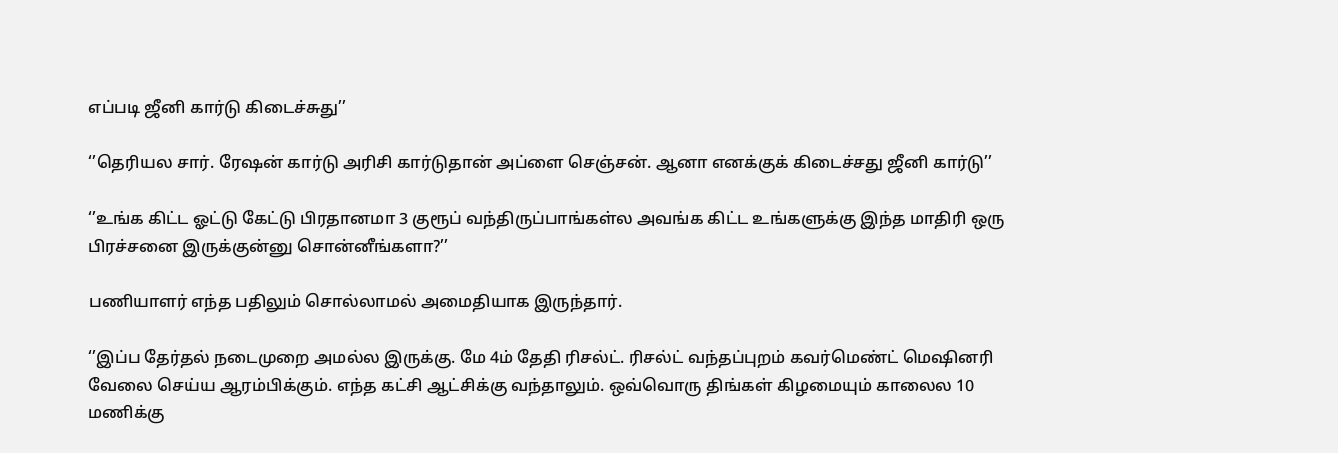எப்படி ஜீனி கார்டு கிடைச்சுது’’

‘’தெரியல சார். ரேஷன் கார்டு அரிசி கார்டுதான் அப்ளை செஞ்சன். ஆனா எனக்குக் கிடைச்சது ஜீனி கார்டு’’

‘’உங்க கிட்ட ஓட்டு கேட்டு பிரதானமா 3 குரூப் வந்திருப்பாங்கள்ல அவங்க கிட்ட உங்களுக்கு இந்த மாதிரி ஒரு பிரச்சனை இருக்குன்னு சொன்னீங்களா?’’

பணியாளர் எந்த பதிலும் சொல்லாமல் அமைதியாக இருந்தார்.

‘’இப்ப தேர்தல் நடைமுறை அமல்ல இருக்கு. மே 4ம் தேதி ரிசல்ட். ரிசல்ட் வந்தப்புறம் கவர்மெண்ட் மெஷினரி வேலை செய்ய ஆரம்பிக்கும். எந்த கட்சி ஆட்சிக்கு வந்தாலும். ஒவ்வொரு திங்கள் கிழமையும் காலைல 10 மணிக்கு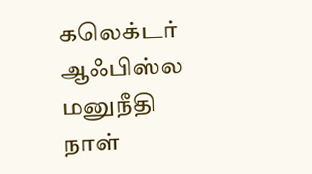கலெக்டர் ஆஃபிஸ்ல மனுநீதி நாள்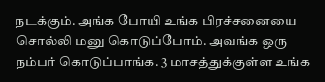நடக்கும். அங்க போயி உங்க பிரச்சனையை சொல்லி மனு கொடுப்போம். அவங்க ஒரு நம்பர் கொடுப்பாங்க. 3 மாசத்துக்குள்ள உங்க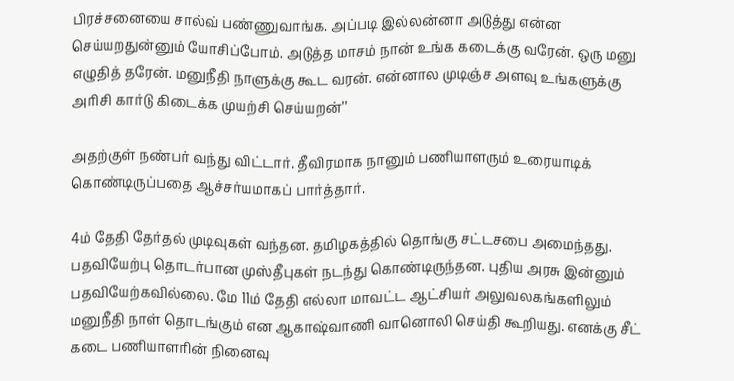பிரச்சனையை சால்வ் பண்ணுவாங்க. அப்படி இல்லன்னா அடுத்து என்ன செய்யறதுன்னும் யோசிப்போம். அடுத்த மாசம் நான் உங்க கடைக்கு வரேன். ஒரு மனு எழுதித் தரேன். மனுநீதி நாளுக்கு கூட வரன். என்னால முடிஞ்ச அளவு உங்களுக்கு அரிசி கார்டு கிடைக்க முயற்சி செய்யறன்’’

அதற்குள் நண்பர் வந்து விட்டார். தீவிரமாக நானும் பணியாளரும் உரையாடிக் கொண்டிருப்பதை ஆச்சர்யமாகப் பார்த்தார்.

4ம் தேதி தேர்தல் முடிவுகள் வந்தன. தமிழகத்தில் தொங்கு சட்டசபை அமைந்தது. பதவியேற்பு தொடர்பான முஸ்தீபுகள் நடந்து கொண்டிருந்தன. புதிய அரசு இன்னும் பதவியேற்கவில்லை. மே 11ம் தேதி எல்லா மாவட்ட ஆட்சியர் அலுவலகங்களிலும் மனுநீதி நாள் தொடங்கும் என ஆகாஷ்வாணி வானொலி செய்தி கூறியது. எனக்கு சீட் கடை பணியாளரின் நினைவு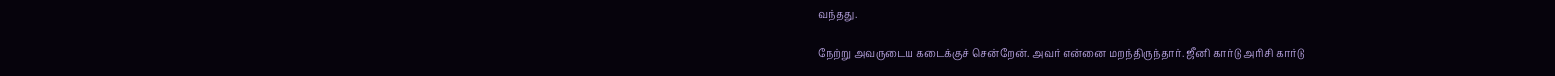வந்தது.

நேற்று அவருடைய கடைக்குச் சென்றேன். அவர் என்னை மறந்திருந்தார். ஜீனி கார்டு அரிசி கார்டு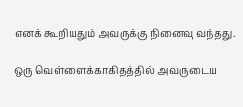எனக் கூறியதும் அவருக்கு நினைவு வந்தது.

ஒரு வெள்ளைக்காகிதத்தில் அவருடைய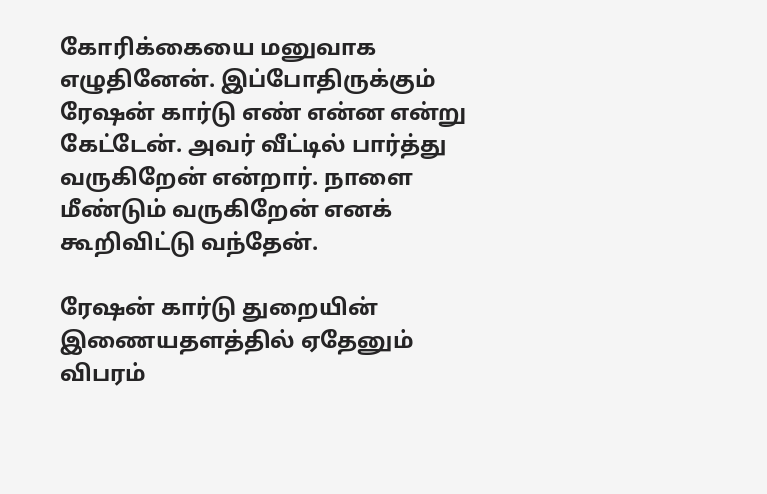கோரிக்கையை மனுவாக எழுதினேன். இப்போதிருக்கும் ரேஷன் கார்டு எண் என்ன என்று கேட்டேன். அவர் வீட்டில் பார்த்து வருகிறேன் என்றார். நாளை மீண்டும் வருகிறேன் எனக் கூறிவிட்டு வந்தேன்.

ரேஷன் கார்டு துறையின் இணையதளத்தில் ஏதேனும் விபரம்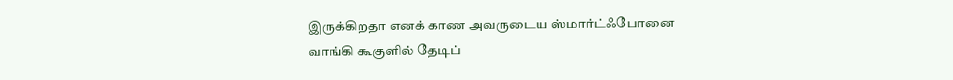இருக்கிறதா எனக் காண அவருடைய ஸ்மார்ட்ஃபோனை வாங்கி கூகுளில் தேடிப்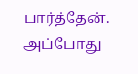பார்த்தேன். அப்போது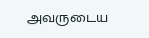அவருடைய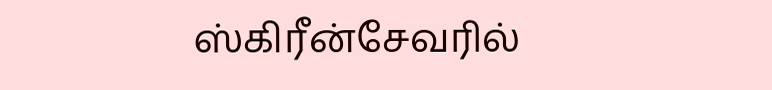ஸ்கிரீன்சேவரில்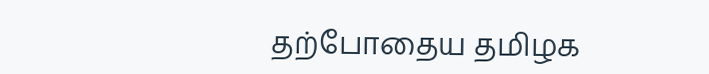தற்போதைய தமிழக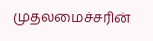முதலமைச்சரின்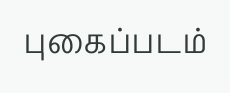புகைப்படம்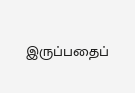இருப்பதைப்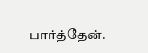பார்த்தேன்.